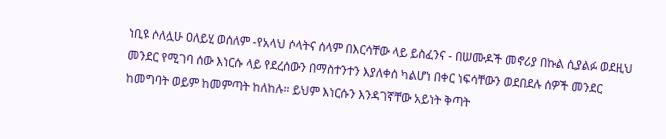ነቢዩ ሶለሏሁ ዐለይሂ ወሰለም -የአላህ ሶላትና ሰላም በእርሳቸው ላይ ይስፈንና - በሠሙዶች መኖሪያ በኩል ሲያልፉ ወደዚህ መንደር የሚገባ ሰው እነርሱ ላይ የደረሰውን በማስተንተን እያለቀሰ ካልሆነ በቀር ነፍሳቸውን ወደበደሉ ሰዎች መንደር ከመግባት ወይም ከመምጣት ከለከሉ። ይህም እነርሱን እንዳገኛቸው አይነት ቅጣት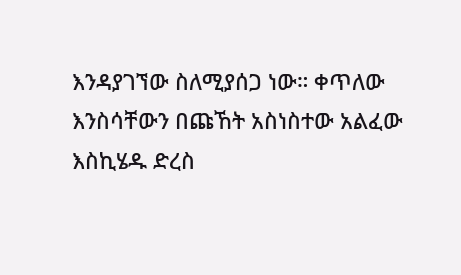እንዳያገኘው ስለሚያሰጋ ነው። ቀጥለው እንስሳቸውን በጩኸት አስነስተው አልፈው እስኪሄዱ ድረስ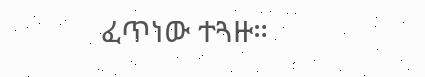ፈጥነው ተጓዙ።